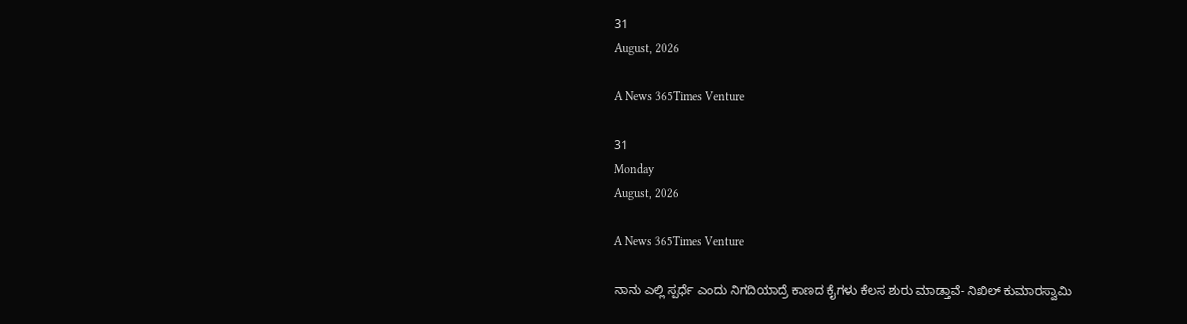31
August, 2026

A News 365Times Venture

31
Monday
August, 2026

A News 365Times Venture

ನಾನು ಎಲ್ಲಿ ಸ್ಪರ್ಧೆ ಎಂದು ನಿಗದಿಯಾದ್ರೆ ಕಾಣದ ಕೈಗಳು ಕೆಲಸ ಶುರು ಮಾಡ್ತಾವೆ- ನಿಖಿಲ್ ಕುಮಾರಸ್ವಾಮಿ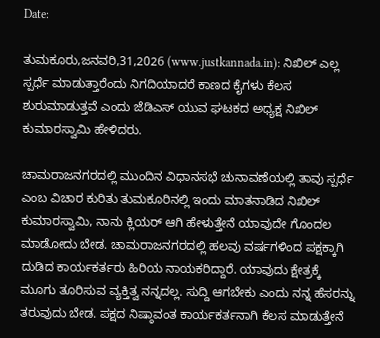Date:

ತುಮಕೂರು,ಜನವರಿ,31,2026 (www.justkannada.in): ನಿಖಿಲ್ ಎಲ್ಲ ಸ್ಪರ್ಧೆ ಮಾಡುತ್ತಾರೆಂದು ನಿಗದಿಯಾದರೆ ಕಾಣದ ಕೈಗಳು ಕೆಲಸ ಶುರುಮಾಡುತ್ತವೆ ಎಂದು ಜೆಡಿಎಸ್ ಯುವ ಘಟಕದ ಅಧ್ಯಕ್ಷ ನಿಖಿಲ್ ಕುಮಾರಸ್ವಾಮಿ ಹೇಳಿದರು.

ಚಾಮರಾಜನಗರದಲ್ಲಿ ಮುಂದಿನ ವಿಧಾನಸಭೆ ಚುನಾವಣೆಯಲ್ಲಿ ತಾವು ಸ್ಪರ್ಧೆ ಎಂಬ ವಿಚಾರ ಕುರಿತು ತುಮಕೂರಿನಲ್ಲಿ ಇಂದು ಮಾತನಾಡಿದ ನಿಖಿಲ್ ಕುಮಾರಸ್ವಾಮಿ, ನಾನು ಕ್ಲಿಯರ್ ಆಗಿ ಹೇಳುತ್ತೇನೆ ಯಾವುದೇ ಗೊಂದಲ ಮಾಡೋದು ಬೇಡ. ಚಾಮರಾಜನಗರದಲ್ಲಿ ಹಲವು ವರ್ಷಗಳಿಂದ ಪಕ್ಷಕ್ಕಾಗಿ ದುಡಿದ ಕಾರ್ಯಕರ್ತರು ಹಿರಿಯ ನಾಯಕರಿದ್ದಾರೆ. ಯಾವುದು ಕ್ಷೇತ್ರಕ್ಕೆ ಮೂಗು ತೂರಿಸುವ ವ್ಯಕ್ತಿತ್ವ ನನ್ನದಲ್ಲ. ಸುದ್ದಿ ಆಗಬೇಕು ಎಂದು ನನ್ನ ಹೆಸರನ್ನು ತರುವುದು ಬೇಡ. ಪಕ್ಷದ ನಿಷ್ಠಾವಂತ ಕಾರ್ಯಕರ್ತನಾಗಿ ಕೆಲಸ ಮಾಡುತ್ತೇನೆ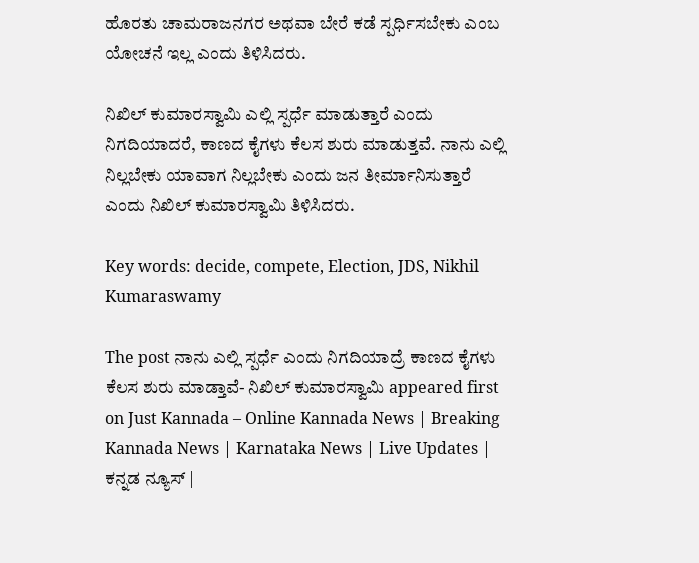ಹೊರತು ಚಾಮರಾಜನಗರ ಅಥವಾ ಬೇರೆ ಕಡೆ ಸ್ಪರ್ಧಿಸಬೇಕು ಎಂಬ ಯೋಚನೆ ಇಲ್ಲ ಎಂದು ತಿಳಿಸಿದರು.

ನಿಖಿಲ್ ಕುಮಾರಸ್ವಾಮಿ ಎಲ್ಲಿ ಸ್ಪರ್ಧೆ ಮಾಡುತ್ತಾರೆ ಎಂದು ನಿಗದಿಯಾದರೆ, ಕಾಣದ ಕೈಗಳು ಕೆಲಸ ಶುರು ಮಾಡುತ್ತವೆ. ನಾನು ಎಲ್ಲಿ ನಿಲ್ಲಬೇಕು ಯಾವಾಗ ನಿಲ್ಲಬೇಕು ಎಂದು ಜನ ತೀರ್ಮಾನಿಸುತ್ತಾರೆ ಎಂದು ನಿಖಿಲ್ ಕುಮಾರಸ್ವಾಮಿ ತಿಳಿಸಿದರು.

Key words: decide, compete, Election, JDS, Nikhil Kumaraswamy

The post ನಾನು ಎಲ್ಲಿ ಸ್ಪರ್ಧೆ ಎಂದು ನಿಗದಿಯಾದ್ರೆ ಕಾಣದ ಕೈಗಳು ಕೆಲಸ ಶುರು ಮಾಡ್ತಾವೆ- ನಿಖಿಲ್ ಕುಮಾರಸ್ವಾಮಿ appeared first on Just Kannada – Online Kannada News | Breaking Kannada News | Karnataka News | Live Updates | ಕನ್ನಡ ನ್ಯೂಸ್ |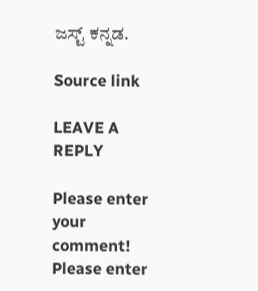ಜಸ್ಟ್ ಕನ್ನಡ.

Source link

LEAVE A REPLY

Please enter your comment!
Please enter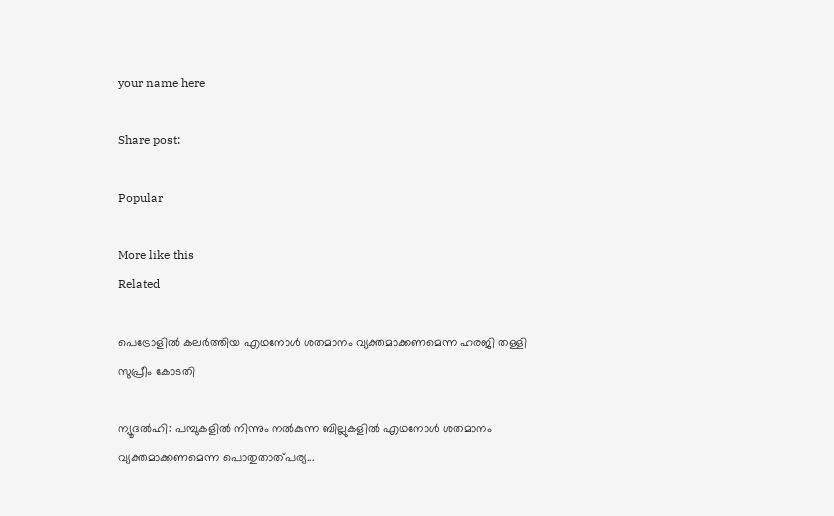your name here

Share post:

Popular

More like this
Related

പെട്രോളില്‍ കലര്‍ത്തിയ എഥനോള്‍ ശതമാനം വ്യക്തമാക്കണമെന്ന ഹരജി തള്ളി സുപ്രീം കോടതി

ന്യൂദല്‍ഹി: പമ്പുകളില്‍ നിന്നും നല്‍കുന്ന ബില്ലുകളില്‍ എഥനോള്‍ ശതമാനം വ്യക്തമാക്കണമെന്ന പൊതുതാത്പര്യ...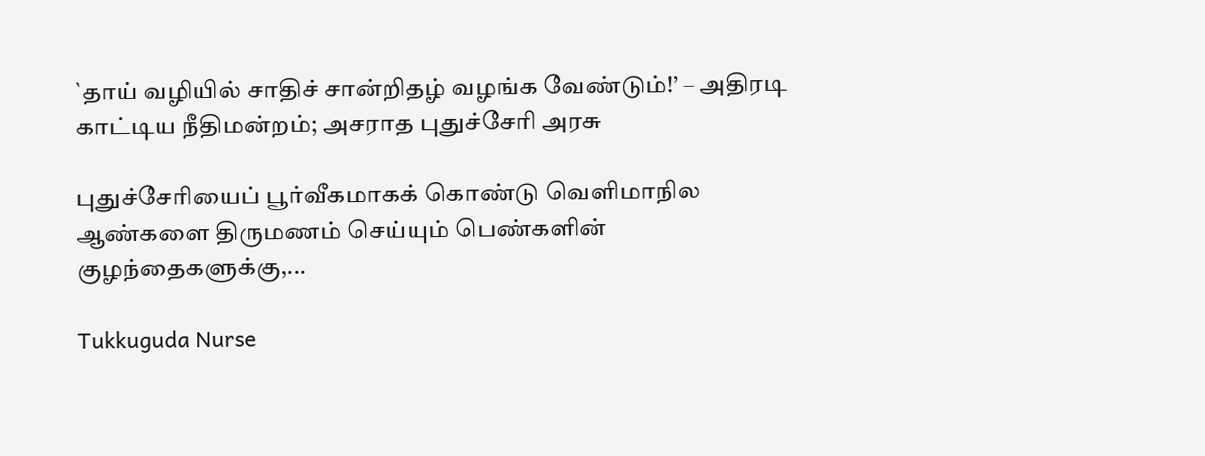`தாய் வழியில் சாதிச் சான்றிதழ் வழங்க வேண்டும்!’ – அதிரடி காட்டிய நீதிமன்றம்; அசராத புதுச்சேரி அரசு

புதுச்சேரியைப் பூர்வீகமாகக் கொண்டு வெளிமாநில ஆண்களை திருமணம் செய்யும் பெண்களின் குழந்தைகளுக்கு,...

Tukkuguda Nurse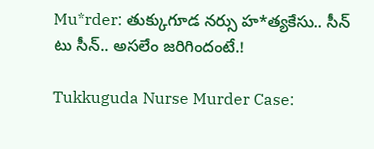Mu*rder: తుక్కుగూడ నర్సు హ*త్యకేసు.. సీన్ టు సీన్.. అసలేం జరిగిందంటే.!

Tukkuguda Nurse Murder Case: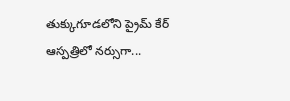తుక్కుగూడలోని ప్రైమ్‌ కేర్‌ ఆస్పత్రిలో నర్సుగా...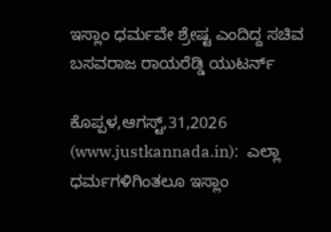ಇಸ್ಲಾಂ ಧರ್ಮವೇ ಶ್ರೇಷ್ಟ ಎಂದಿದ್ದ ಸಚಿವ ಬಸವರಾಜ ರಾಯರೆಡ್ಡಿ ಯುಟರ್ನ್

ಕೊಪ್ಪಳ,ಆಗಸ್ಟ್,31,2026 (www.justkannada.in):  ಎಲ್ಲಾ ಧರ್ಮಗಳಿಗಿಂತಲೂ ಇಸ್ಲಾಂ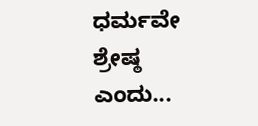ಧರ್ಮವೇ ಶ್ರೇಷ್ಠ ಎಂದು...